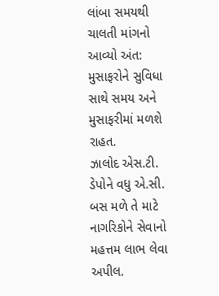લાંબા સમયથી ચાલતી માંગનો આવ્યો અંત: મુસાફરોને સુવિધા સાથે સમય અને મુસાફરીમાં મળશે રાહત.
ઝાલોદ એસ.ટી. ડેપોને વધુ એ.સી. બસ મળે તે માટે નાગરિકોને સેવાનો મહત્તમ લાભ લેવા અપીલ.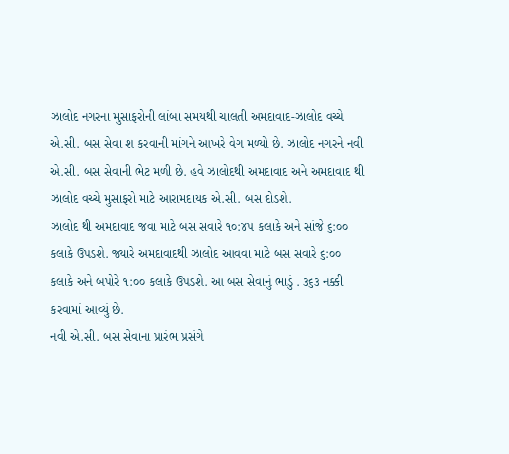ઝાલોદ નગરના મુસાફરોની લાંબા સમયથી ચાલતી અમદાવાદ-ઝાલોદ વચ્ચે એ.સી. બસ સેવા શ કરવાની માંગને આખરે વેગ મળ્યો છે. ઝાલોદ નગરને નવી એ.સી. બસ સેવાની ભેટ મળી છે. હવે ઝાલોદથી અમદાવાદ અને અમદાવાદ થી ઝાલોદ વચ્ચે મુસાફરો માટે આરામદાયક એ.સી. બસ દોડશે.
ઝાલોદ થી અમદાવાદ જવા માટે બસ સવારે ૧૦:૪૫ કલાકે અને સાંજે ૬:૦૦ કલાકે ઉપડશે. જ્યારે અમદાવાદથી ઝાલોદ આવવા માટે બસ સવારે ૬:૦૦ કલાકે અને બપોરે ૧:૦૦ કલાકે ઉપડશે. આ બસ સેવાનું ભાડું . ૩૬૩ નક્કી કરવામાં આવ્યું છે.
નવી એ.સી. બસ સેવાના પ્રારંભ પ્રસંગે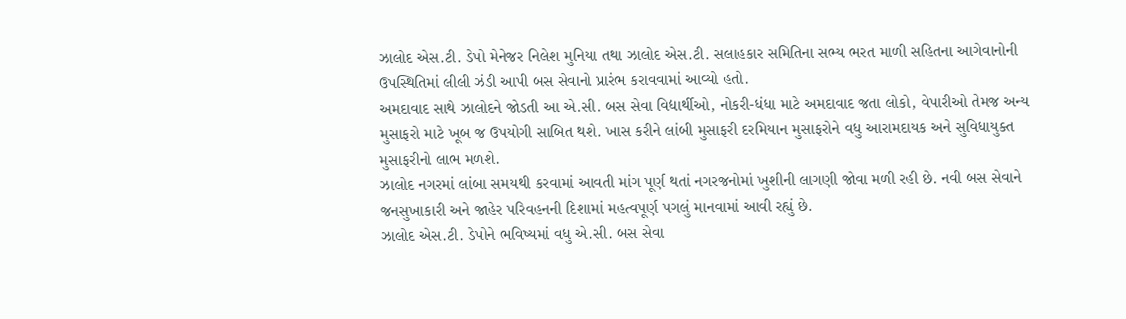ઝાલોદ એસ.ટી. ડેપો મેનેજર નિલેશ મુનિયા તથા ઝાલોદ એસ.ટી. સલાહકાર સમિતિના સભ્ય ભરત માળી સહિતના આગેવાનોની ઉપસ્થિતિમાં લીલી ઝંડી આપી બસ સેવાનો પ્રારંભ કરાવવામાં આવ્યો હતો.
અમદાવાદ સાથે ઝાલોદને જોડતી આ એ.સી. બસ સેવા વિદ્યાર્થીઓ, નોકરી-ધંધા માટે અમદાવાદ જતા લોકો, વેપારીઓ તેમજ અન્ય મુસાફરો માટે ખૂબ જ ઉપયોગી સાબિત થશે. ખાસ કરીને લાંબી મુસાફરી દરમિયાન મુસાફરોને વધુ આરામદાયક અને સુવિધાયુક્ત મુસાફરીનો લાભ મળશે.
ઝાલોદ નગરમાં લાંબા સમયથી કરવામાં આવતી માંગ પૂર્ણ થતાં નગરજનોમાં ખુશીની લાગણી જોવા મળી રહી છે. નવી બસ સેવાને જનસુખાકારી અને જાહેર પરિવહનની દિશામાં મહત્વપૂર્ણ પગલું માનવામાં આવી રહ્યું છે.
ઝાલોદ એસ.ટી. ડેપોને ભવિષ્યમાં વધુ એ.સી. બસ સેવા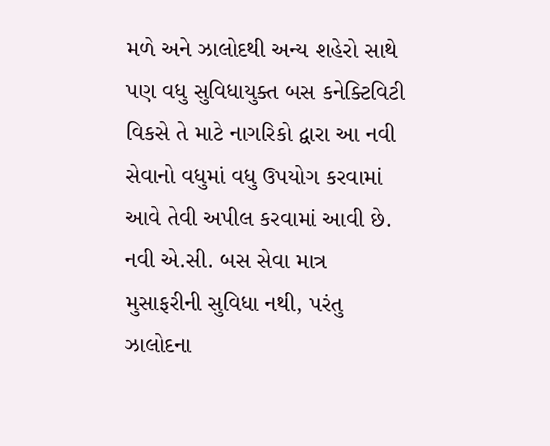મળે અને ઝાલોદથી અન્ય શહેરો સાથે પણ વધુ સુવિધાયુક્ત બસ કનેક્ટિવિટી વિકસે તે માટે નાગરિકો દ્વારા આ નવી સેવાનો વધુમાં વધુ ઉપયોગ કરવામાં આવે તેવી અપીલ કરવામાં આવી છે.
નવી એ.સી. બસ સેવા માત્ર મુસાફરીની સુવિધા નથી, પરંતુ ઝાલોદના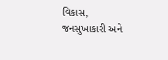વિકાસ, જનસુખાકારી અને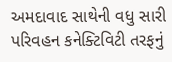અમદાવાદ સાથેની વધુ સારી પરિવહન કનેક્ટિવિટી તરફનું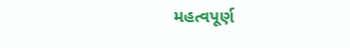મહત્વપૂર્ણ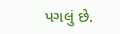પગલું છે.